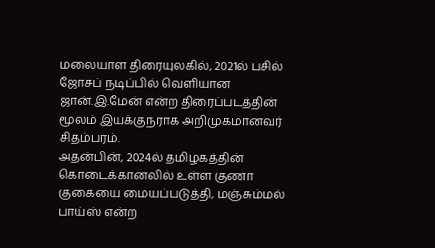மலையாள திரையுலகில், 2021ல் பசில் ஜோசப் நடிப்பில் வெளியான ஜான்.இ.மேன் என்ற திரைப்படத்தின் மூலம் இயக்குநராக அறிமுகமானவர் சிதம்பரம்.
அதன்பின், 2024ல் தமிழகத்தின் கொடைக்கானலில் உள்ள குணா குகையை மையப்படுத்தி, மஞ்சும்மல் பாய்ஸ் என்ற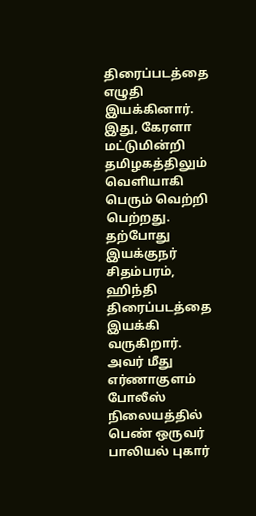திரைப்படத்தை எழுதி இயக்கினார்.
இது, கேரளா மட்டுமின்றி தமிழகத்திலும் வெளியாகி பெரும் வெற்றி பெற்றது. தற்போது இயக்குநர் சிதம்பரம், ஹிந்தி திரைப்படத்தை இயக்கி வருகிறார். அவர் மீது எர்ணாகுளம் போலீஸ் நிலையத்தில் பெண் ஒருவர் பாலியல் புகார்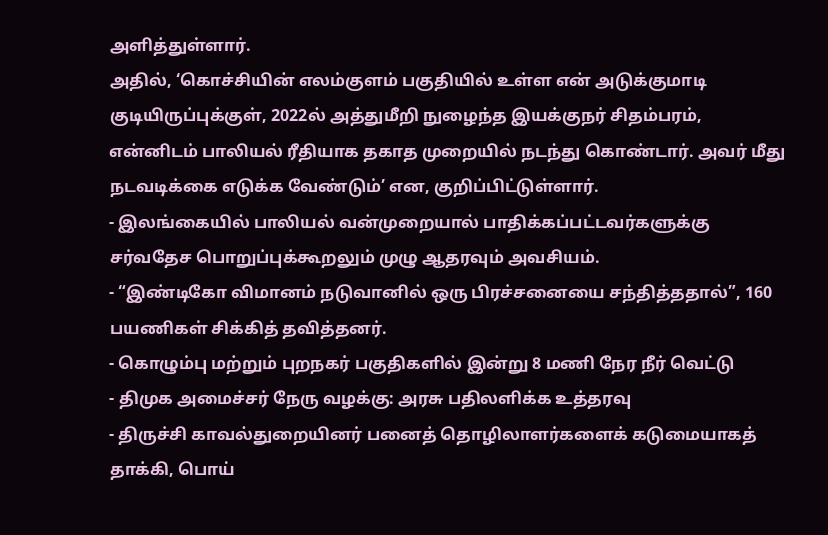அளித்துள்ளார்.
அதில், ‘கொச்சியின் எலம்குளம் பகுதியில் உள்ள என் அடுக்குமாடி குடியிருப்புக்குள், 2022ல் அத்துமீறி நுழைந்த இயக்குநர் சிதம்பரம், என்னிடம் பாலியல் ரீதியாக தகாத முறையில் நடந்து கொண்டார். அவர் மீது நடவடிக்கை எடுக்க வேண்டும்’ என, குறிப்பிட்டுள்ளார்.
- இலங்கையில் பாலியல் வன்முறையால் பாதிக்கப்பட்டவர்களுக்கு சர்வதேச பொறுப்புக்கூறலும் முழு ஆதரவும் அவசியம்.
- “இண்டிகோ விமானம் நடுவானில் ஒரு பிரச்சனையை சந்தித்ததால்”, 160 பயணிகள் சிக்கித் தவித்தனர்.
- கொழும்பு மற்றும் புறநகர் பகுதிகளில் இன்று 8 மணி நேர நீர் வெட்டு
- திமுக அமைச்சர் நேரு வழக்கு: அரசு பதிலளிக்க உத்தரவு
- திருச்சி காவல்துறையினர் பனைத் தொழிலாளர்களைக் கடுமையாகத் தாக்கி, பொய்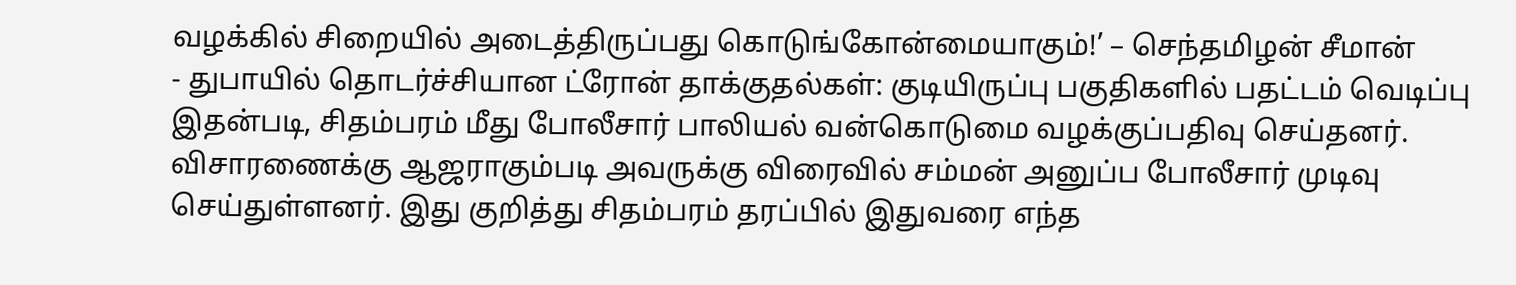வழக்கில் சிறையில் அடைத்திருப்பது கொடுங்கோன்மையாகும்!’ – செந்தமிழன் சீமான்
- துபாயில் தொடர்ச்சியான ட்ரோன் தாக்குதல்கள்: குடியிருப்பு பகுதிகளில் பதட்டம் வெடிப்பு
இதன்படி, சிதம்பரம் மீது போலீசார் பாலியல் வன்கொடுமை வழக்குப்பதிவு செய்தனர். விசாரணைக்கு ஆஜராகும்படி அவருக்கு விரைவில் சம்மன் அனுப்ப போலீசார் முடிவு செய்துள்ளனர். இது குறித்து சிதம்பரம் தரப்பில் இதுவரை எந்த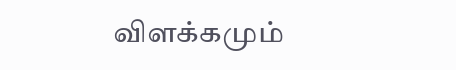விளக்கமும்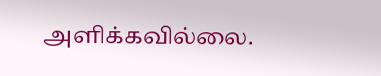அளிக்கவில்லை.